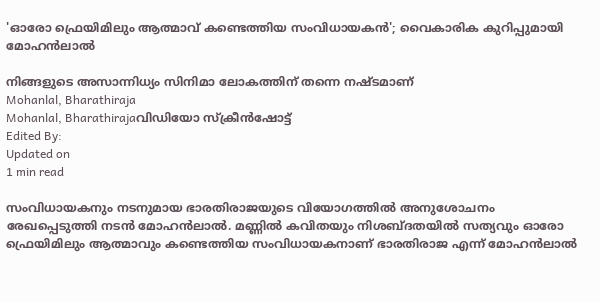'ഓരോ ഫ്രെയിമിലും ആത്മാവ് കണ്ടെത്തിയ സംവിധായകന്‍'; വൈകാരിക കുറിപ്പുമായി മോഹൻലാൽ

നിങ്ങളുടെ അസാന്നിധ്യം സിനിമാ ലോകത്തിന് തന്നെ നഷ്ടമാണ്
Mohanlal, Bharathiraja
Mohanlal, Bharathirajaവിഡിയോ സ്ക്രീൻഷോട്ട്
Edited By:
Updated on
1 min read

സംവിധായകനും നടനുമായ ഭാരതിരാജയുടെ വിയോഗത്തിൽ അനുശോചനം രേഖപ്പെടുത്തി നടൻ മോഹൻലാൽ. മണ്ണില്‍ കവിതയും നിശബ്ദതയില്‍ സത്യവും ഓരോ ഫ്രെയിമിലും ആത്മാവും കണ്ടെത്തിയ സംവിധായകനാണ് ഭാരതിരാജ എന്ന് മോഹന്‍ലാല്‍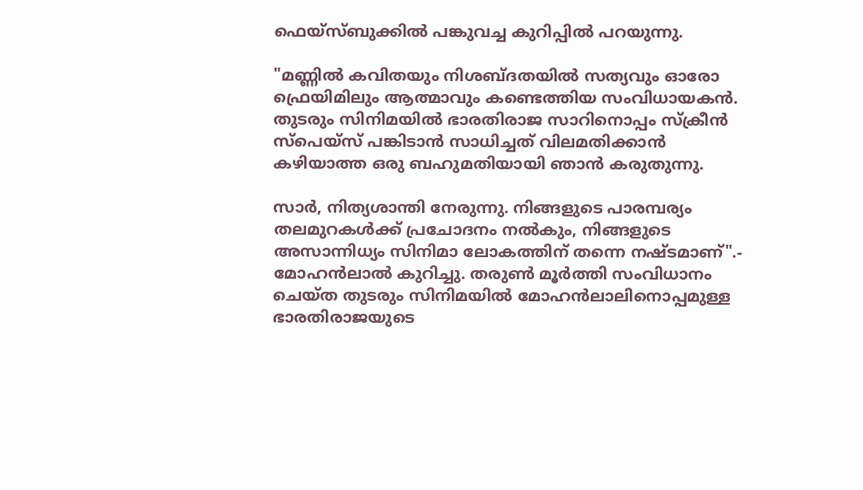ഫെയ്സ്ബുക്കിൽ പങ്കുവച്ച കുറിപ്പിൽ പറയുന്നു.

"മണ്ണില്‍ കവിതയും നിശബ്ദതയില്‍ സത്യവും ഓരോ ഫ്രെയിമിലും ആത്മാവും കണ്ടെത്തിയ സംവിധായകന്‍. തുടരും സിനിമയില്‍ ഭാരതിരാജ സാറിനൊപ്പം സ്‌ക്രീന്‍ സ്പെയ്സ് പങ്കിടാന്‍ സാധിച്ചത് വിലമതിക്കാന്‍ കഴിയാത്ത ഒരു ബഹുമതിയായി ഞാന്‍ കരുതുന്നു.

സാര്‍, നിത്യശാന്തി നേരുന്നു. നിങ്ങളുടെ പാരമ്പര്യം തലമുറകള്‍ക്ക് പ്രചോദനം നല്‍കും, നിങ്ങളുടെ അസാന്നിധ്യം സിനിമാ ലോകത്തിന് തന്നെ നഷ്ടമാണ്".- മോഹന്‍ലാല്‍ കുറിച്ചു. തരുൺ മൂർത്തി സംവിധാനം ചെയ്ത തുടരും സിനിമയിൽ മോഹൻലാലിനൊപ്പമുള്ള ഭാരതിരാജയുടെ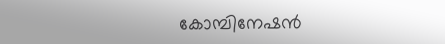കോമ്പിനേഷൻ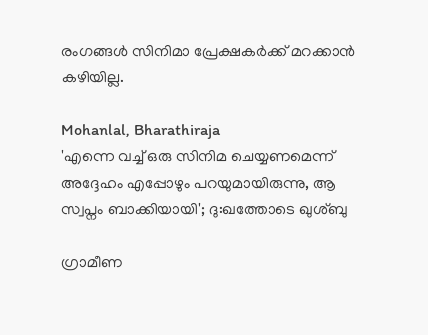രംഗങ്ങൾ സിനിമാ പ്രേക്ഷകർക്ക് മറക്കാൻ കഴിയില്ല.

Mohanlal, Bharathiraja
'എന്നെ വച്ച് ഒരു സിനിമ ചെയ്യണമെന്ന് അദ്ദേഹം എപ്പോഴും പറയുമായിരുന്നു, ആ സ്വപ്നം ബാക്കിയായി'; ദു:ഖത്തോടെ ഖുശ്ബു

ഗ്രാമീണ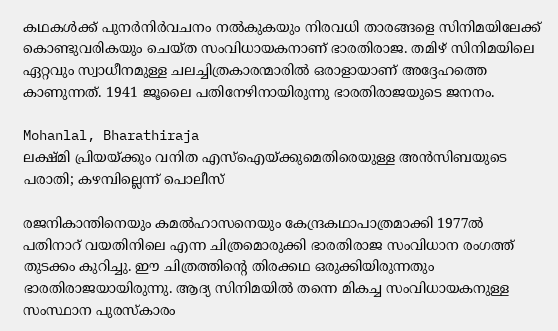കഥകള്‍ക്ക് പുനര്‍നിര്‍വചനം നല്‍കുകയും നിരവധി താരങ്ങളെ സിനിമയിലേക്ക് കൊണ്ടുവരികയും ചെയ്ത സംവിധായകനാണ് ഭാരതിരാജ. തമിഴ് സിനിമയിലെ ഏറ്റവും സ്വാധീനമുള്ള ചലച്ചിത്രകാരന്മാരില്‍ ഒരാളായാണ് അദ്ദേഹത്തെ കാണുന്നത്. 1941 ജൂലൈ പതിനേഴിനായിരുന്നു ഭാരതിരാജയുടെ ജനനം.

Mohanlal, Bharathiraja
ലക്ഷ്മി പ്രിയയ്ക്കും വനിത എസ്ഐയ്ക്കുമെതിരെയുള്ള അൻസിബയുടെ പരാതി; കഴമ്പില്ലെന്ന് പൊലീസ്

രജനികാന്തിനെയും കമല്‍ഹാസനെയും കേന്ദ്രകഥാപാത്രമാക്കി 1977ല്‍ പതിനാറ് വയതിനിലെ എന്ന ചിത്രമൊരുക്കി ഭാരതിരാജ സംവിധാന രംഗത്ത് തുടക്കം കുറിച്ചു. ഈ ചിത്രത്തിന്റെ തിരക്കഥ ഒരുക്കിയിരുന്നതും ഭാരതിരാജയായിരുന്നു. ആദ്യ സിനിമയില്‍ തന്നെ മികച്ച സംവിധായകനുള്ള സംസ്ഥാന പുരസ്‌കാരം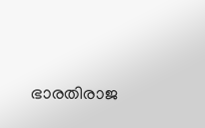ഭാരതിരാജ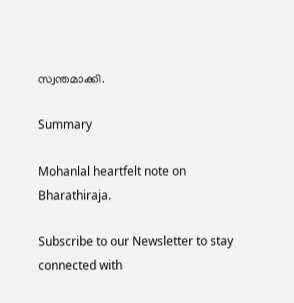സ്വന്തമാക്കി.

Summary

Mohanlal heartfelt note on Bharathiraja.

Subscribe to our Newsletter to stay connected with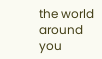the world around you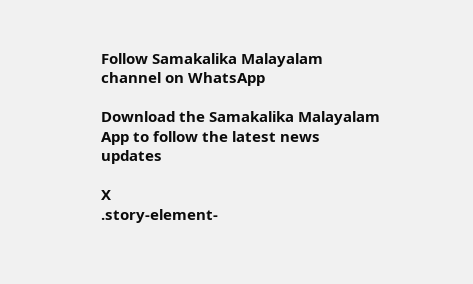Follow Samakalika Malayalam channel on WhatsApp

Download the Samakalika Malayalam App to follow the latest news updates

X
.story-element-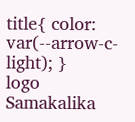title{ color: var(--arrow-c-light); }
logo
Samakalika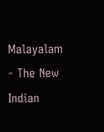Malayalam - The New Indian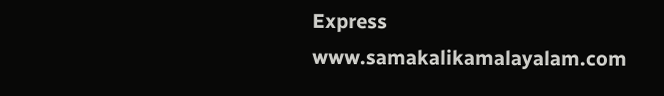Express
www.samakalikamalayalam.com